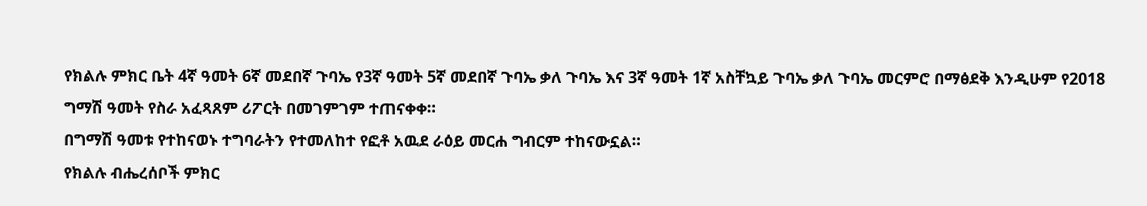የክልሉ ምክር ቤት 4ኛ ዓመት 6ኛ መደበኛ ጉባኤ የ3ኛ ዓመት 5ኛ መደበኛ ጉባኤ ቃለ ጉባኤ እና 3ኛ ዓመት 1ኛ አስቸኳይ ጉባኤ ቃለ ጉባኤ መርምሮ በማፅደቅ እንዲሁም የ2018 ግማሽ ዓመት የስራ አፈጻጸም ሪፖርት በመገምገም ተጠናቀቀ።
በግማሽ ዓመቱ የተከናወኑ ተግባራትን የተመለከተ የፎቶ አዉደ ራዕይ መርሐ ግብርም ተከናውኗል።
የክልሉ ብሔረሰቦች ምክር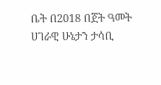ቤት በ2018 በጀት ዓመት ሀገራዊ ሁኔታን ታሳቢ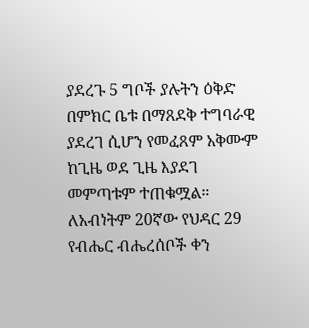ያደረጉ 5 ግቦች ያሉትን ዕቅድ በምክር ቤቱ በማጸደቅ ተግባራዊ ያደረገ ሲሆን የመፈጸም አቅሙም ከጊዜ ወደ ጊዜ እያደገ መምጣቱም ተጠቁሟል።
ለአብነትም 20ኛው የህዳር 29 የብሔር ብሔረሰቦች ቀን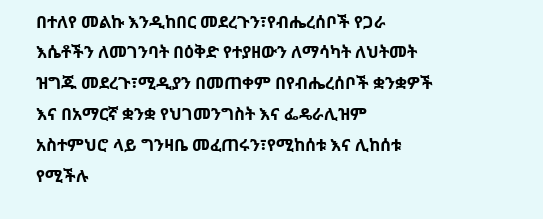በተለየ መልኩ እንዲከበር መደረጉን፣የብሔረሰቦች የጋራ እሴቶችን ለመገንባት በዕቅድ የተያዘውን ለማሳካት ለህትመት ዝግጁ መደረጉ፣ሚዲያን በመጠቀም በየብሔረሰቦች ቋንቋዎች እና በአማርኛ ቋንቋ የህገመንግስት እና ፌዴራሊዝም አስተምህሮ ላይ ግንዛቤ መፈጠሩን፣የሚከሰቱ እና ሊከሰቱ የሚችሉ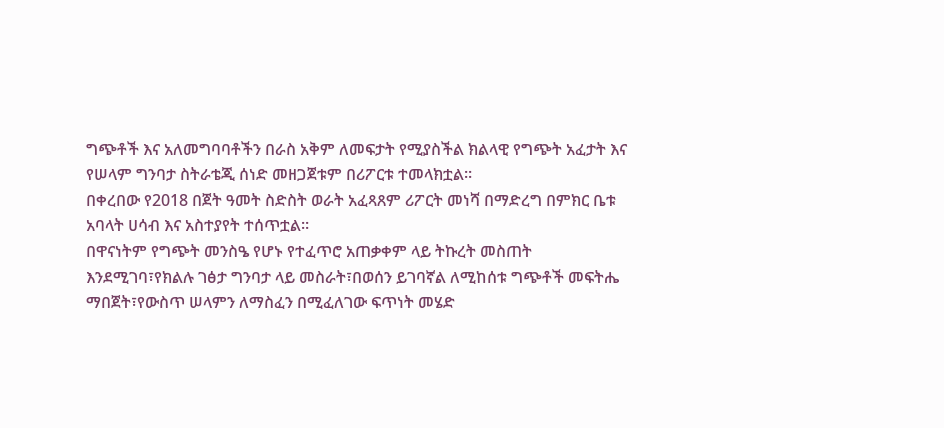ግጭቶች እና አለመግባባቶችን በራስ አቅም ለመፍታት የሚያስችል ክልላዊ የግጭት አፈታት እና የሠላም ግንባታ ስትራቴጂ ሰነድ መዘጋጀቱም በሪፖርቱ ተመላክቷል።
በቀረበው የ2018 በጀት ዓመት ስድስት ወራት አፈጻጸም ሪፖርት መነሻ በማድረግ በምክር ቤቱ አባላት ሀሳብ እና አስተያየት ተሰጥቷል።
በዋናነትም የግጭት መንስዔ የሆኑ የተፈጥሮ አጠቃቀም ላይ ትኩረት መስጠት እንደሚገባ፣የክልሉ ገፅታ ግንባታ ላይ መስራት፣በወሰን ይገባኛል ለሚከሰቱ ግጭቶች መፍትሔ ማበጀት፣የውስጥ ሠላምን ለማስፈን በሚፈለገው ፍጥነት መሄድ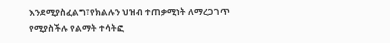እንደሚያስፈልግ፣የክልሉን ህዝብ ተጠቃሚነት ለማረጋገጥ የሚያስችሉ የልማት ተሳትፎ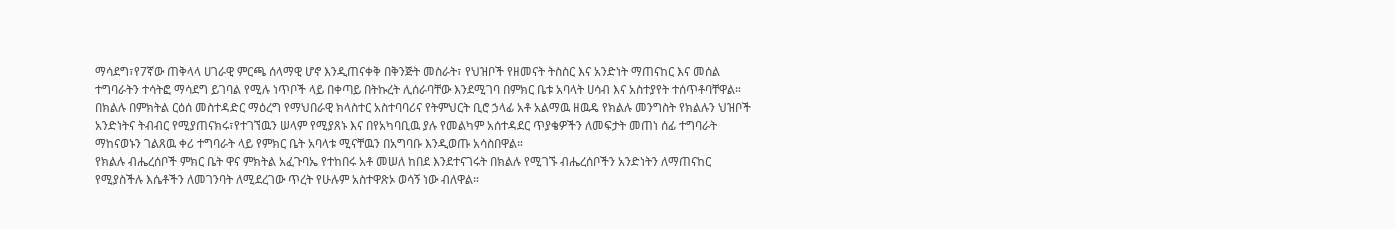ማሳደግ፣የ7ኛው ጠቅላላ ሀገራዊ ምርጫ ሰላማዊ ሆኖ እንዲጠናቀቅ በቅንጅት መስራት፣ የህዝቦች የዘመናት ትስስር እና አንድነት ማጠናከር እና መሰል ተግባራትን ተሳትፎ ማሳደግ ይገባል የሚሉ ነጥቦች ላይ በቀጣይ በትኩረት ሊሰራባቸው እንደሚገባ በምክር ቤቱ አባላት ሀሳብ እና አስተያየት ተሰጥቶባቸዋል።
በክልሉ በምክትል ርዕሰ መስተዳድር ማዕረግ የማህበራዊ ክላስተር አስተባባሪና የትምህርት ቢሮ ኃላፊ አቶ አልማዉ ዘዉዴ የክልሉ መንግስት የክልሉን ህዝቦች አንድነትና ትብብር የሚያጠናክሩ፣የተገኘዉን ሠላም የሚያጸኑ እና በየአካባቢዉ ያሉ የመልካም አሰተዳደር ጥያቄዎችን ለመፍታት መጠነ ሰፊ ተግባራት ማከናወኑን ገልጸዉ ቀሪ ተግባራት ላይ የምክር ቤት አባላቱ ሚናቸዉን በአግባቡ እንዲወጡ አሳስበዋል።
የክልሉ ብሔረሰቦች ምክር ቤት ዋና ምክትል አፈጉባኤ የተከበሩ አቶ መሠለ ከበደ እንደተናገሩት በክልሉ የሚገኙ ብሔረሰቦችን አንድነትን ለማጠናከር የሚያስችሉ እሴቶችን ለመገንባት ለሚደረገው ጥረት የሁሉም አስተዋጽኦ ወሳኝ ነው ብለዋል።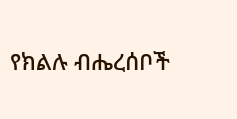የክልሉ ብሔረሰቦች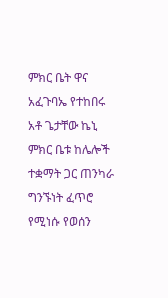ምክር ቤት ዋና አፈጉባኤ የተከበሩ አቶ ጌታቸው ኬኒ ምክር ቤቱ ከሌሎች ተቋማት ጋር ጠንካራ ግንኙነት ፈጥሮ የሚነሱ የወሰን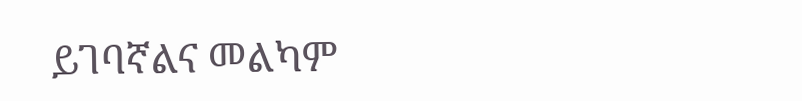ይገባኛልና መልካም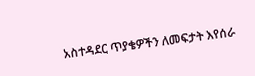አስተዳደር ጥያቄዎችን ለመፍታት እየሰራ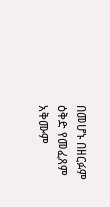በመሆኑ በዘርፉም ዕቅድ የመፈጸም አቅሙም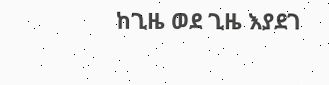ከጊዜ ወደ ጊዜ እያደገ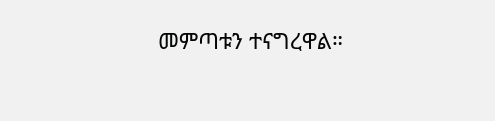መምጣቱን ተናግረዋል።